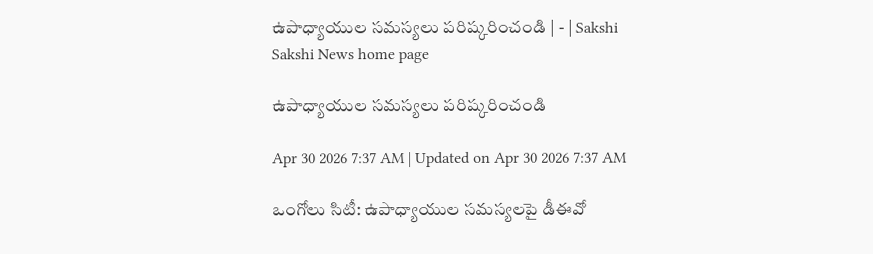ఉపాధ్యాయుల సమస్యలు పరిష్కరించండి | - | Sakshi
Sakshi News home page

ఉపాధ్యాయుల సమస్యలు పరిష్కరించండి

Apr 30 2026 7:37 AM | Updated on Apr 30 2026 7:37 AM

ఒంగోలు సిటీ: ఉపాధ్యాయుల సమస్యలపై డీఈవో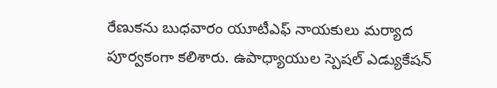రేణుకను బుధవారం యూటీఎఫ్‌ నాయకులు మర్యాద పూర్వకంగా కలిశారు. ఉపాధ్యాయుల స్పెషల్‌ ఎడ్యుకేషన్‌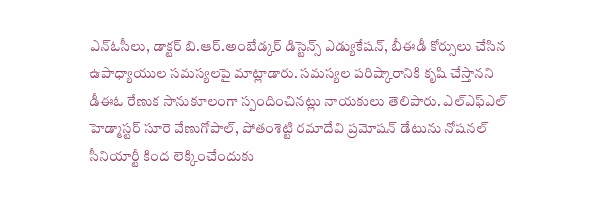ఎన్‌ఓసీలు, డాక్టర్‌ బి.ఆర్‌.అంబేడ్కర్‌ డిస్టెన్స్‌ ఎడ్యుకేషన్‌, బీఈడీ కోర్సులు చేసిన ఉపాధ్యాయుల సమస్యలపై మాట్లాడారు. సమస్యల పరిష్కారానికి కృషి చేస్తానని డీఈఓ రేణుక సానుకూలంగా స్పందించినట్లు నాయకులు తెలిపారు. ఎల్‌ఎఫ్‌ఎల్‌ హెడ్మాస్టర్‌ సూరె వేణుగోపాల్‌, పోతంశెట్టి రమాదేవి ప్రమోషన్‌ డేటును నోషనల్‌ సీనియార్టీ కింద లెక్కించేందుకు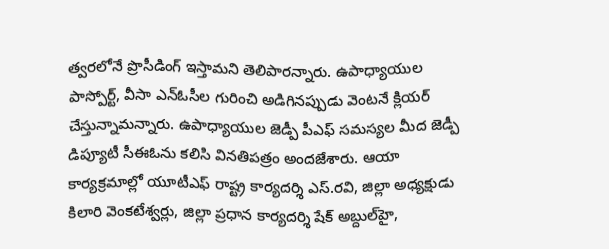త్వరలోనే ప్రొసీడింగ్‌ ఇస్తామని తెలిపారన్నారు. ఉపాధ్యాయుల పాస్పోర్ట్‌, వీసా ఎన్‌ఓసీల గురించి అడిగినప్పుడు వెంటనే క్లియర్‌ చేస్తున్నామన్నారు. ఉపాధ్యాయుల జెడ్పీ పీఎఫ్‌ సమస్యల మీద జెడ్పీ డిప్యూటీ సీఈఓను కలిసి వినతిపత్రం అందజేశారు. ఆయా కార్యక్రమాల్లో యూటీఎఫ్‌ రాష్ట్ర కార్యదర్శి ఎస్‌.రవి, జిల్లా అధ్యక్షుడు కిలారి వెంకటేశ్వర్లు, జిల్లా ప్రధాన కార్యదర్శి షేక్‌ అబ్దుల్‌హై,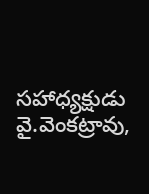సహాధ్యక్షుడు వై.వెంకట్రావు,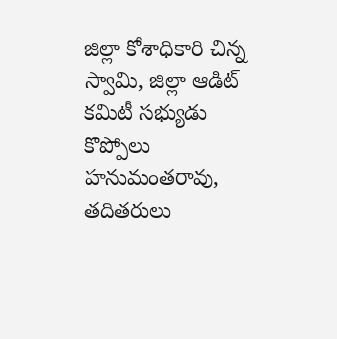జిల్లా కోశాధికారి చిన్న స్వామి, జిల్లా ఆడిట్‌ కమిటీ సభ్యుడు కొప్పోలు హనుమంతరావు, తదితరులు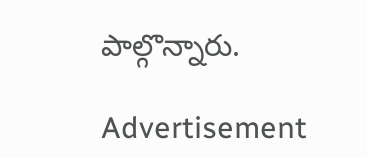పాల్గొన్నారు.

Advertisement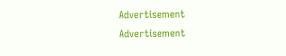Advertisement
Advertisement